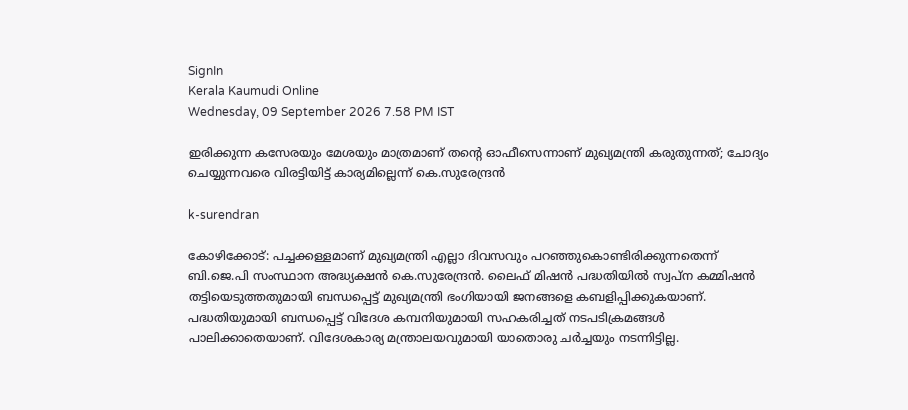SignIn
Kerala Kaumudi Online
Wednesday, 09 September 2026 7.58 PM IST

ഇരിക്കുന്ന കസേരയും മേശയും മാത്രമാണ് തന്റെ ഓഫീസെന്നാണ് മുഖ്യമന്ത്രി കരുതുന്നത്; ചോദ്യം ചെയ്യുന്നവരെ വിരട്ടിയിട്ട് കാര്യമില്ലെന്ന് കെ.സുരേന്ദ്രൻ

k-surendran

കോഴിക്കോട്: പച്ചക്കള്ളമാണ് മുഖ്യമന്ത്രി എല്ലാ ദിവസവും പറഞ്ഞുകൊണ്ടിരിക്കുന്നതെന്ന് ബി.ജെ.പി സംസ്ഥാന അദ്ധ്യക്ഷൻ കെ.സുരേന്ദ്രൻ. ലൈഫ് മിഷൻ പദ്ധതിയിൽ സ്വപ്‌ന കമ്മിഷൻ തട്ടിയെടുത്തതുമായി ബന്ധപ്പെട്ട് മുഖ്യമന്ത്രി ഭംഗിയായി ജനങ്ങളെ കബളിപ്പിക്കുകയാണ്. പദ്ധതിയുമായി ബന്ധപ്പെട്ട് വിദേശ കമ്പനിയുമായി സഹകരിച്ചത് നടപടിക്രമങ്ങൾ പാലിക്കാതെയാണ്. വിദേശകാര്യ മന്ത്രാലയവുമായി യാതൊരു ചർച്ചയും നടന്നിട്ടില്ല.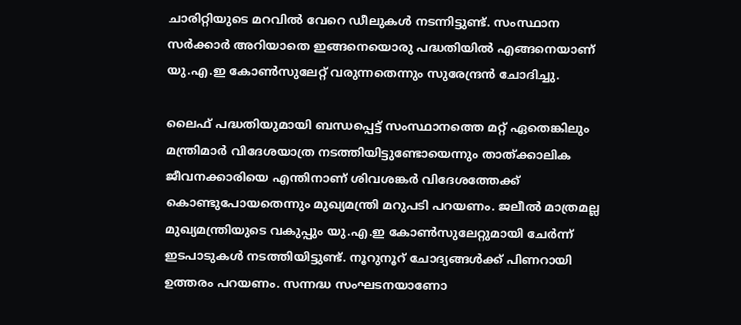ചാരിറ്റിയുടെ മറവിൽ വേറെ ഡീലുകൾ നടന്നിട്ടുണ്ട്. സംസ്ഥാന സർക്കാർ അറിയാതെ ഇങ്ങനെയൊരു പദ്ധതിയിൽ എങ്ങനെയാണ് യു.എ.ഇ കോൺസുലേറ്റ് വരുന്നതെന്നും സുരേന്ദ്രൻ ചോദിച്ചു.

ലൈഫ് പദ്ധതിയുമായി ബന്ധപ്പെട്ട് സംസ്ഥാനത്തെ മറ്റ് ഏതെങ്കിലും മന്ത്രിമാർ വിദേശയാത്ര നടത്തിയിട്ടുണ്ടോയെന്നും താത്ക്കാലിക ജീവനക്കാരിയെ എന്തിനാണ് ശിവശങ്കർ വിദേശത്തേക്ക് കൊണ്ടുപോയതെന്നും മുഖ്യമന്ത്രി മറുപടി പറയണം. ജലീൽ മാത്രമല്ല മുഖ്യമന്ത്രിയുടെ വകുപ്പും യു.എ.ഇ കോൺസുലേറ്റുമായി ചേർന്ന് ഇടപാടുകൾ നടത്തിയിട്ടുണ്ട്. നൂറുനൂറ് ചോദ്യങ്ങൾക്ക് പിണറായി ഉത്തരം പറയണം. സന്നദ്ധ സംഘടനയാണോ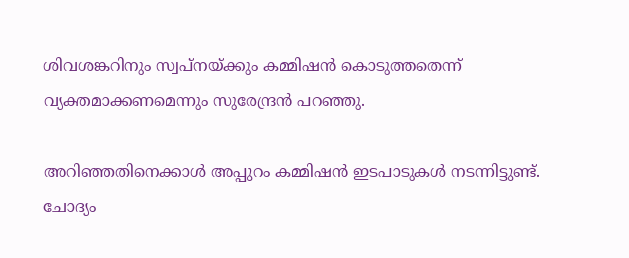ശിവശങ്കറിനും സ്വപ്നയ്ക്കും കമ്മിഷൻ കൊടുത്തതെന്ന് വ്യക്തമാക്കണമെന്നും സുരേന്ദ്രൻ പറഞ്ഞു.

അറിഞ്ഞതിനെക്കാൾ അപ്പുറം കമ്മിഷൻ ഇടപാടുകൾ നടന്നിട്ടുണ്ട്. ചോദ്യം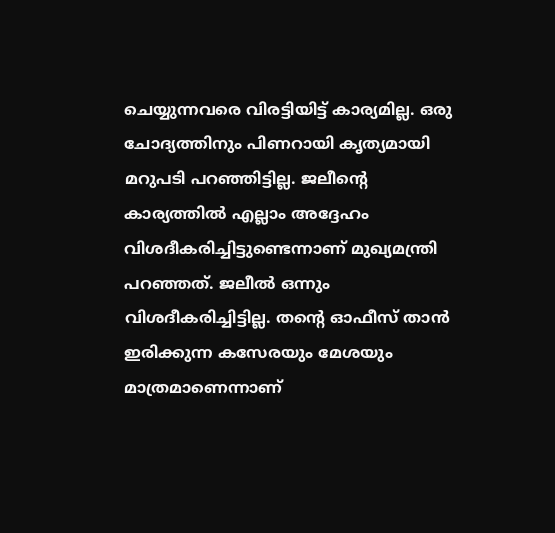ചെയ്യുന്നവരെ വിരട്ടിയിട്ട് കാര്യമില്ല. ഒരു ചോദ്യത്തിനും പിണറായി കൃത്യമായി മറുപടി പറഞ്ഞിട്ടില്ല. ജലീന്റെ കാര്യത്തിൽ എല്ലാം അദ്ദേഹം വിശദീകരിച്ചിട്ടുണ്ടെന്നാണ് മുഖ്യമന്ത്രി പറഞ്ഞത്. ജലീൽ ഒന്നും വിശദീകരിച്ചിട്ടില്ല. തന്റെ ഓഫീസ് താൻ ഇരിക്കുന്ന കസേരയും മേശയും മാത്രമാണെന്നാണ്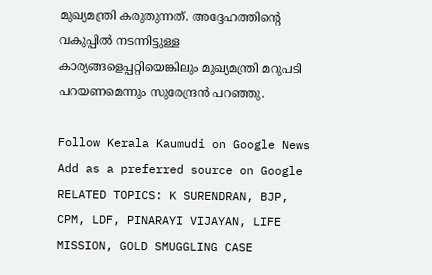മുഖ്യമന്ത്രി കരുതുന്നത്. അദ്ദേഹത്തിന്റെ വകുപ്പിൽ നടന്നിട്ടുള്ള കാര്യങ്ങളെപ്പറ്റിയെങ്കിലും മുഖ്യമന്ത്രി മറുപടി പറയണമെന്നും സുരേന്ദ്രൻ പറഞ്ഞു.

Follow Kerala Kaumudi on Google News Add as a preferred source on Google
RELATED TOPICS: K SURENDRAN, BJP, CPM, LDF, PINARAYI VIJAYAN, LIFE MISSION, GOLD SMUGGLING CASE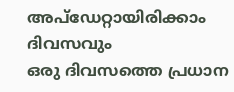അപ്ഡേറ്റായിരിക്കാം ദിവസവും
ഒരു ദിവസത്തെ പ്രധാന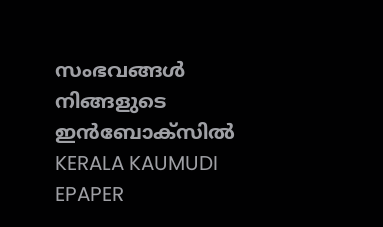സംഭവങ്ങൾ നിങ്ങളുടെ ഇൻബോക്സിൽ
KERALA KAUMUDI EPAPER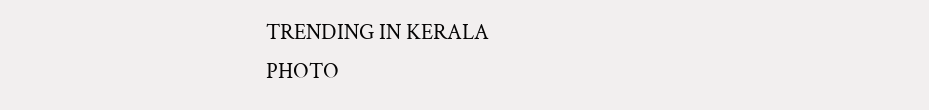TRENDING IN KERALA
PHOTO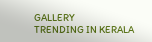GALLERY
TRENDING IN KERALA